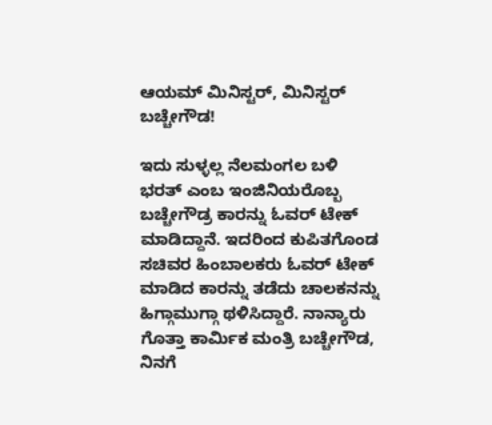ಆಯಮ್ ಮಿನಿಸ್ಟರ್, ಮಿನಿಸ್ಟರ್ ಬಚ್ಚೇಗೌಡ!

ಇದು ಸುಳ್ಳಲ್ಲ ನೆಲಮಂಗಲ ಬಳಿ ಭರತ್ ಎಂಬ ಇಂಜಿನಿಯರೊಬ್ಬ ಬಚ್ಚೇಗೌಡ್ರ ಕಾರನ್ನು ಓವರ್ ಟೇಕ್ ಮಾಡಿದ್ದಾನೆ. ಇದರಿಂದ ಕುಪಿತಗೊಂಡ ಸಚಿವರ ಹಿಂಬಾಲಕರು ಓವರ್ ಟೇಕ್ ಮಾಡಿದ ಕಾರನ್ನು ತಡೆದು ಚಾಲಕನನ್ನು ಹಿಗ್ಗಾಮುಗ್ಗಾ ಥಳಿಸಿದ್ದಾರೆ. ನಾನ್ಯಾರು ಗೊತ್ತಾ ಕಾರ್ಮಿಕ ಮಂತ್ರಿ ಬಚ್ಚೇಗೌಡ, ನಿನಗೆ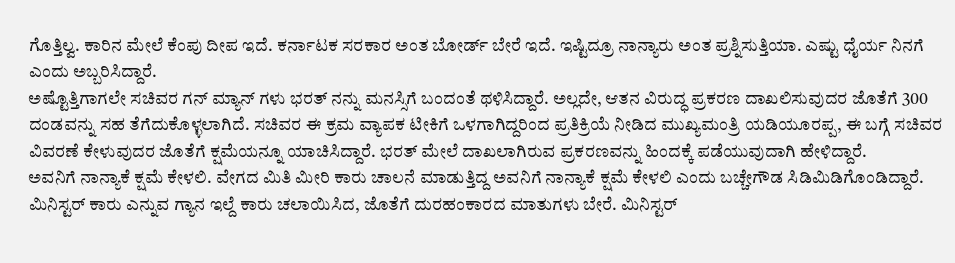ಗೊತ್ತಿಲ್ವ. ಕಾರಿನ ಮೇಲೆ ಕೆಂಪು ದೀಪ ಇದೆ. ಕರ್ನಾಟಕ ಸರಕಾರ ಅಂತ ಬೋರ್ಡ್ ಬೇರೆ ಇದೆ. ಇಷ್ಟಿದ್ರೂ ನಾನ್ಯಾರು ಅಂತ ಪ್ರಶ್ನಿಸುತ್ತಿಯಾ. ಎಷ್ಟು ಧೈರ್ಯ ನಿನಗೆ ಎಂದು ಅಬ್ಬರಿಸಿದ್ದಾರೆ.
ಅಷ್ಟೊತ್ತಿಗಾಗಲೇ ಸಚಿವರ ಗನ್ ಮ್ಯಾನ್ ಗಳು ಭರತ್ ನನ್ನು ಮನಸ್ಸಿಗೆ ಬಂದಂತೆ ಥಳಿಸಿದ್ದಾರೆ. ಅಲ್ಲದೇ, ಆತನ ವಿರುದ್ಧ ಪ್ರಕರಣ ದಾಖಲಿಸುವುದರ ಜೊತೆಗೆ 300 ದಂಡವನ್ನು ಸಹ ತೆಗೆದುಕೊಳ್ಳಲಾಗಿದೆ. ಸಚಿವರ ಈ ಕ್ರಮ ವ್ಯಾಪಕ ಟೀಕಿಗೆ ಒಳಗಾಗಿದ್ದರಿಂದ ಪ್ರತಿಕ್ರಿಯೆ ನೀಡಿದ ಮುಖ್ಯಮಂತ್ರಿ ಯಡಿಯೂರಪ್ಪ, ಈ ಬಗ್ಗೆ ಸಚಿವರ ವಿವರಣೆ ಕೇಳುವುದರ ಜೊತೆಗೆ ಕ್ಷಮೆಯನ್ನೂ ಯಾಚಿಸಿದ್ದಾರೆ. ಭರತ್ ಮೇಲೆ ದಾಖಲಾಗಿರುವ ಪ್ರಕರಣವನ್ನು ಹಿಂದಕ್ಕೆ ಪಡೆಯುವುದಾಗಿ ಹೇಳಿದ್ದಾರೆ.
ಅವನಿಗೆ ನಾನ್ಯಾಕೆ ಕ್ಷಮೆ ಕೇಳಲಿ. ವೇಗದ ಮಿತಿ ಮೀರಿ ಕಾರು ಚಾಲನೆ ಮಾಡುತ್ತಿದ್ದ ಅವನಿಗೆ ನಾನ್ಯಾಕೆ ಕ್ಷಮೆ ಕೇಳಲಿ ಎಂದು ಬಚ್ಚೇಗೌಡ ಸಿಡಿಮಿಡಿಗೊಂಡಿದ್ದಾರೆ. ಮಿನಿಸ್ಟರ್ ಕಾರು ಎನ್ನುವ ಗ್ಯಾನ ಇಲ್ದೆ ಕಾರು ಚಲಾಯಿಸಿದ, ಜೊತೆಗೆ ದುರಹಂಕಾರದ ಮಾತುಗಳು ಬೇರೆ. ಮಿನಿಸ್ಟರ್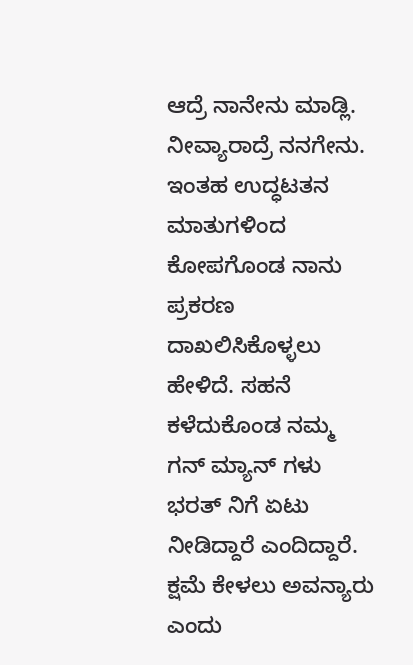ಆದ್ರೆ ನಾನೇನು ಮಾಡ್ಲಿ. ನೀವ್ಯಾರಾದ್ರೆ ನನಗೇನು. ಇಂತಹ ಉದ್ಧಟತನ ಮಾತುಗಳಿಂದ ಕೋಪಗೊಂಡ ನಾನು ಪ್ರಕರಣ ದಾಖಲಿಸಿಕೊಳ್ಳಲು ಹೇಳಿದೆ. ಸಹನೆ ಕಳೆದುಕೊಂಡ ನಮ್ಮ ಗನ್ ಮ್ಯಾನ್ ಗಳು ಭರತ್ ನಿಗೆ ಏಟು ನೀಡಿದ್ದಾರೆ ಎಂದಿದ್ದಾರೆ. ಕ್ಷಮೆ ಕೇಳಲು ಅವನ್ಯಾರು ಎಂದು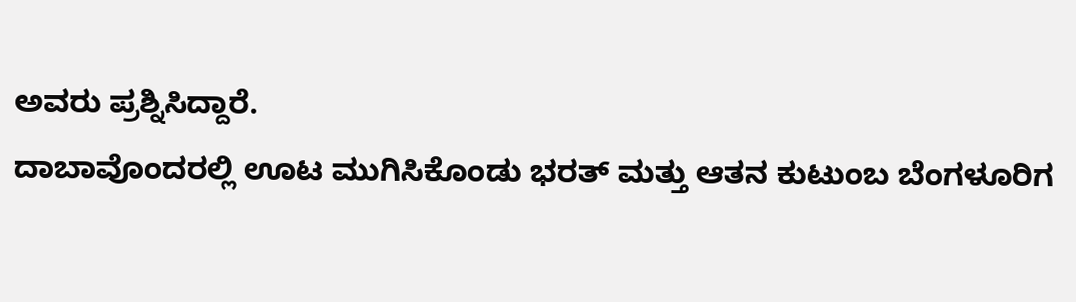ಅವರು ಪ್ರಶ್ನಿಸಿದ್ದಾರೆ.
ದಾಬಾವೊಂದರಲ್ಲಿ ಊಟ ಮುಗಿಸಿಕೊಂಡು ಭರತ್ ಮತ್ತು ಆತನ ಕುಟುಂಬ ಬೆಂಗಳೂರಿಗ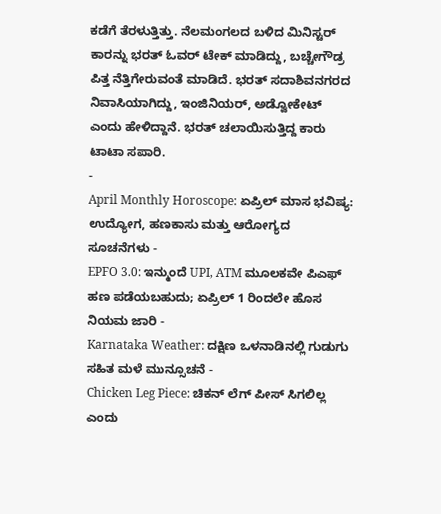ಕಡೆಗೆ ತೆರಳುತ್ತಿತ್ತು. ನೆಲಮಂಗಲದ ಬಳಿದ ಮಿನಿಸ್ಟರ್ ಕಾರನ್ನು ಭರತ್ ಓವರ್ ಟೇಕ್ ಮಾಡಿದ್ದು, ಬಚ್ಚೇಗೌಡ್ರ ಪಿತ್ತ ನೆತ್ತಿಗೇರುವಂತೆ ಮಾಡಿದೆ. ಭರತ್ ಸದಾಶಿವನಗರದ ನಿವಾಸಿಯಾಗಿದ್ದು, ಇಂಜಿನಿಯರ್, ಅಡ್ವೋಕೇಟ್ ಎಂದು ಹೇಳಿದ್ದಾನೆ. ಭರತ್ ಚಲಾಯಿಸುತ್ತಿದ್ದ ಕಾರು ಟಾಟಾ ಸಪಾರಿ.
-
April Monthly Horoscope: ಏಪ್ರಿಲ್ ಮಾಸ ಭವಿಷ್ಯ: ಉದ್ಯೋಗ, ಹಣಕಾಸು ಮತ್ತು ಆರೋಗ್ಯದ ಸೂಚನೆಗಳು -
EPFO 3.0: ಇನ್ಮುಂದೆ UPI, ATM ಮೂಲಕವೇ ಪಿಎಫ್ ಹಣ ಪಡೆಯಬಹುದು; ಏಪ್ರಿಲ್ 1 ರಿಂದಲೇ ಹೊಸ ನಿಯಮ ಜಾರಿ -
Karnataka Weather: ದಕ್ಷಿಣ ಒಳನಾಡಿನಲ್ಲಿ ಗುಡುಗು ಸಹಿತ ಮಳೆ ಮುನ್ಸೂಚನೆ -
Chicken Leg Piece: ಚಿಕನ್ ಲೆಗ್ ಪೀಸ್ ಸಿಗಲಿಲ್ಲ ಎಂದು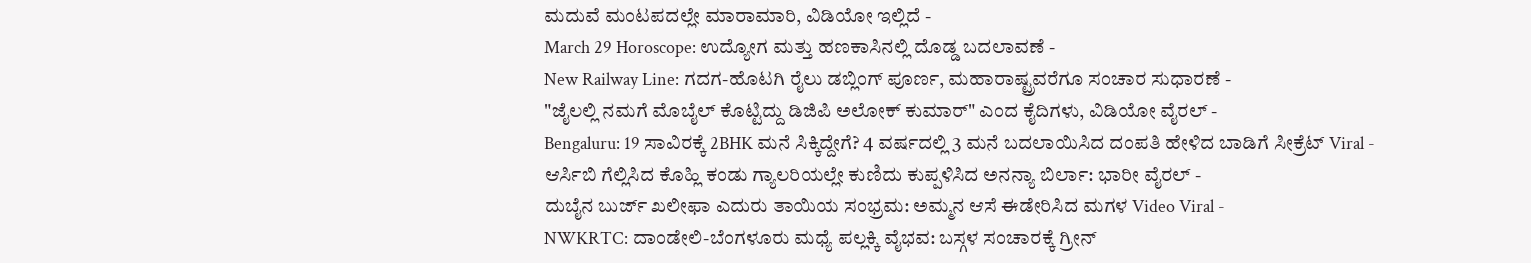ಮದುವೆ ಮಂಟಪದಲ್ಲೇ ಮಾರಾಮಾರಿ, ವಿಡಿಯೋ ಇಲ್ಲಿದೆ -
March 29 Horoscope: ಉದ್ಯೋಗ ಮತ್ತು ಹಣಕಾಸಿನಲ್ಲಿ ದೊಡ್ಡ ಬದಲಾವಣೆ -
New Railway Line: ಗದಗ-ಹೊಟಗಿ ರೈಲು ಡಬ್ಲಿಂಗ್ ಪೂರ್ಣ, ಮಹಾರಾಷ್ಟ್ರವರೆಗೂ ಸಂಚಾರ ಸುಧಾರಣೆ -
"ಜೈಲಲ್ಲಿ ನಮಗೆ ಮೊಬೈಲ್ ಕೊಟ್ಟಿದ್ದು ಡಿಜಿಪಿ ಅಲೋಕ್ ಕುಮಾರ್" ಎಂದ ಕೈದಿಗಳು, ವಿಡಿಯೋ ವೈರಲ್ -
Bengaluru: 19 ಸಾವಿರಕ್ಕೆ 2BHK ಮನೆ ಸಿಕ್ಕಿದ್ದೇಗೆ? 4 ವರ್ಷದಲ್ಲಿ 3 ಮನೆ ಬದಲಾಯಿಸಿದ ದಂಪತಿ ಹೇಳಿದ ಬಾಡಿಗೆ ಸೀಕ್ರೆಟ್ Viral -
ಆರ್ಸಿಬಿ ಗೆಲ್ಲಿಸಿದ ಕೊಹ್ಲಿ ಕಂಡು ಗ್ಯಾಲರಿಯಲ್ಲೇ ಕುಣಿದು ಕುಪ್ಪಳಿಸಿದ ಅನನ್ಯಾ ಬಿರ್ಲಾ: ಭಾರೀ ವೈರಲ್ -
ದುಬೈನ ಬುರ್ಜ್ ಖಲೀಫಾ ಎದುರು ತಾಯಿಯ ಸಂಭ್ರಮ: ಅಮ್ಮನ ಆಸೆ ಈಡೇರಿಸಿದ ಮಗಳ Video Viral -
NWKRTC: ದಾಂಡೇಲಿ-ಬೆಂಗಳೂರು ಮಧ್ಯೆ ಪಲ್ಲಕ್ಕಿ ವೈಭವ: ಬಸ್ಗಳ ಸಂಚಾರಕ್ಕೆ ಗ್ರೀನ್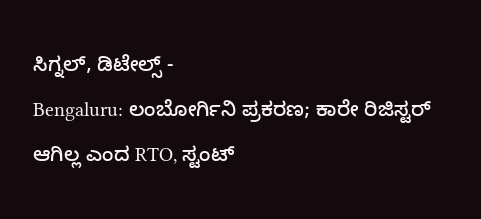ಸಿಗ್ನಲ್, ಡಿಟೇಲ್ಸ್ -
Bengaluru: ಲಂಬೋರ್ಗಿನಿ ಪ್ರಕರಣ; ಕಾರೇ ರಿಜಿಸ್ಟರ್ ಆಗಿಲ್ಲ ಎಂದ RTO, ಸ್ಟಂಟ್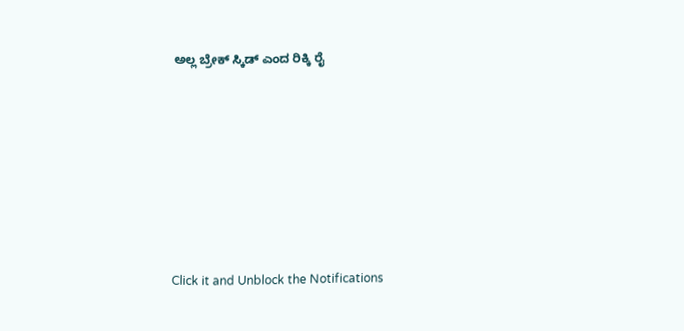ಅಲ್ಲ ಬ್ರೇಕ್ ಸ್ಕಿಡ್ ಎಂದ ರಿಕ್ಕಿ ರೈ












Click it and Unblock the Notifications